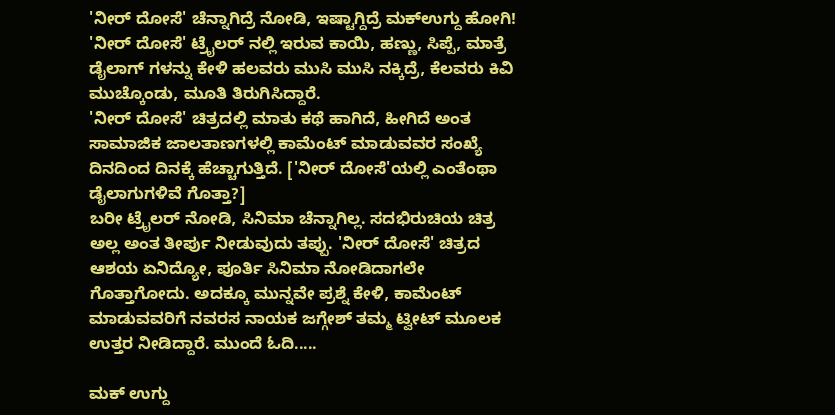'ನೀರ್ ದೋಸೆ' ಚೆನ್ನಾಗಿದ್ರೆ ನೋಡಿ, ಇಷ್ಟಾಗ್ದಿದ್ರೆ ಮಕ್ಉಗ್ದು ಹೋಗಿ!
'ನೀರ್ ದೋಸೆ' ಟ್ರೈಲರ್ ನಲ್ಲಿ ಇರುವ ಕಾಯಿ, ಹಣ್ಣು, ಸಿಪ್ಪೆ, ಮಾತ್ರೆ ಡೈಲಾಗ್ ಗಳನ್ನು ಕೇಳಿ ಹಲವರು ಮುಸಿ ಮುಸಿ ನಕ್ಕಿದ್ರೆ, ಕೆಲವರು ಕಿವಿ ಮುಚ್ಕೊಂಡು, ಮೂತಿ ತಿರುಗಿಸಿದ್ದಾರೆ.
'ನೀರ್ ದೋಸೆ' ಚಿತ್ರದಲ್ಲಿ ಮಾತು ಕಥೆ ಹಾಗಿದೆ, ಹೀಗಿದೆ ಅಂತ ಸಾಮಾಜಿಕ ಜಾಲತಾಣಗಳಲ್ಲಿ ಕಾಮೆಂಟ್ ಮಾಡುವವರ ಸಂಖ್ಯೆ ದಿನದಿಂದ ದಿನಕ್ಕೆ ಹೆಚ್ಚಾಗುತ್ತಿದೆ. ['ನೀರ್ ದೋಸೆ'ಯಲ್ಲಿ ಎಂತೆಂಥಾ ಡೈಲಾಗುಗಳಿವೆ ಗೊತ್ತಾ?]
ಬರೀ ಟ್ರೈಲರ್ ನೋಡಿ, ಸಿನಿಮಾ ಚೆನ್ನಾಗಿಲ್ಲ. ಸದಭಿರುಚಿಯ ಚಿತ್ರ ಅಲ್ಲ ಅಂತ ತೀರ್ಪು ನೀಡುವುದು ತಪ್ಪು. 'ನೀರ್ ದೋಸೆ' ಚಿತ್ರದ ಆಶಯ ಏನಿದ್ಯೋ, ಪೂರ್ತಿ ಸಿನಿಮಾ ನೋಡಿದಾಗಲೇ ಗೊತ್ತಾಗೋದು. ಅದಕ್ಕೂ ಮುನ್ನವೇ ಪ್ರಶ್ನೆ ಕೇಳಿ, ಕಾಮೆಂಟ್ ಮಾಡುವವರಿಗೆ ನವರಸ ನಾಯಕ ಜಗ್ಗೇಶ್ ತಮ್ಮ ಟ್ವೀಟ್ ಮೂಲಕ ಉತ್ತರ ನೀಡಿದ್ದಾರೆ. ಮುಂದೆ ಓದಿ.....

ಮಕ್ ಉಗ್ದು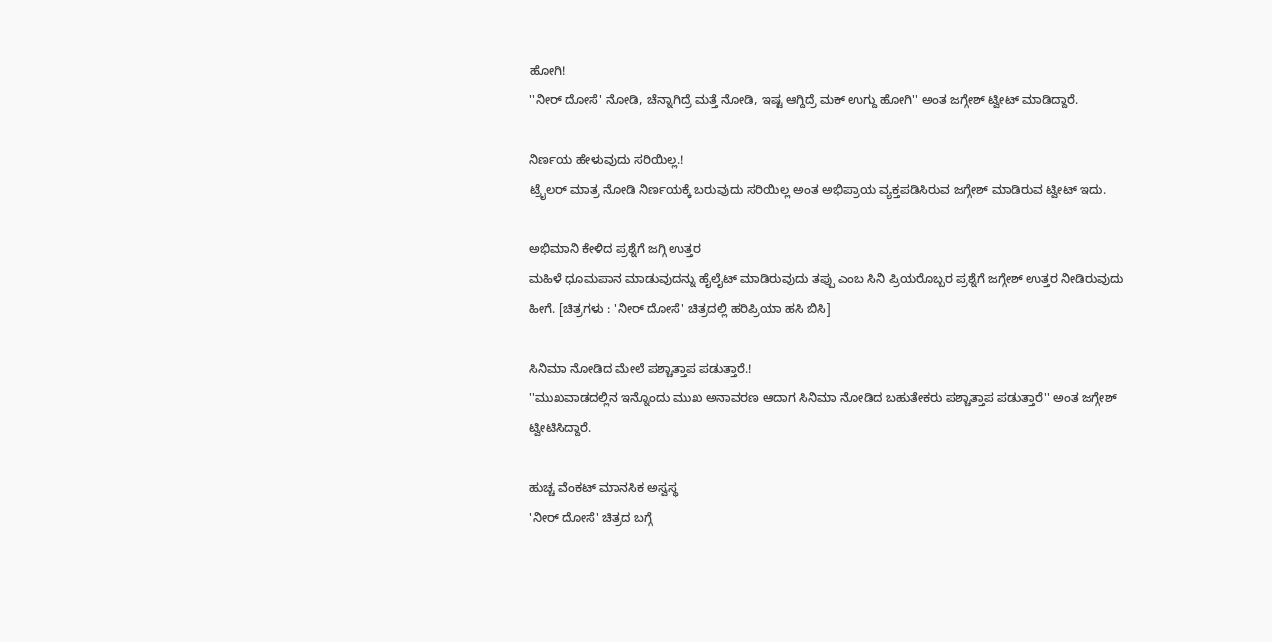ಹೋಗಿ!
''ನೀರ್ ದೋಸೆ' ನೋಡಿ, ಚೆನ್ನಾಗಿದ್ರೆ ಮತ್ತೆ ನೋಡಿ, ಇಷ್ಟ ಆಗ್ದಿದ್ರೆ ಮಕ್ ಉಗ್ದು ಹೋಗಿ'' ಅಂತ ಜಗ್ಗೇಶ್ ಟ್ವೀಟ್ ಮಾಡಿದ್ದಾರೆ.

ನಿರ್ಣಯ ಹೇಳುವುದು ಸರಿಯಿಲ್ಲ.!
ಟ್ರೈಲರ್ ಮಾತ್ರ ನೋಡಿ ನಿರ್ಣಯಕ್ಕೆ ಬರುವುದು ಸರಿಯಿಲ್ಲ ಅಂತ ಅಭಿಪ್ರಾಯ ವ್ಯಕ್ತಪಡಿಸಿರುವ ಜಗ್ಗೇಶ್ ಮಾಡಿರುವ ಟ್ವೀಟ್ ಇದು.

ಅಭಿಮಾನಿ ಕೇಳಿದ ಪ್ರಶ್ನೆಗೆ ಜಗ್ಗಿ ಉತ್ತರ
ಮಹಿಳೆ ಧೂಮಪಾನ ಮಾಡುವುದನ್ನು ಹೈಲೈಟ್ ಮಾಡಿರುವುದು ತಪ್ಪು ಎಂಬ ಸಿನಿ ಪ್ರಿಯರೊಬ್ಬರ ಪ್ರಶ್ನೆಗೆ ಜಗ್ಗೇಶ್ ಉತ್ತರ ನೀಡಿರುವುದು ಹೀಗೆ. [ಚಿತ್ರಗಳು : 'ನೀರ್ ದೋಸೆ' ಚಿತ್ರದಲ್ಲಿ ಹರಿಪ್ರಿಯಾ ಹಸಿ ಬಿಸಿ]

ಸಿನಿಮಾ ನೋಡಿದ ಮೇಲೆ ಪಶ್ಚಾತ್ತಾಪ ಪಡುತ್ತಾರೆ.!
''ಮುಖವಾಡದಲ್ಲಿನ ಇನ್ನೊಂದು ಮುಖ ಅನಾವರಣ ಆದಾಗ ಸಿನಿಮಾ ನೋಡಿದ ಬಹುತೇಕರು ಪಶ್ಚಾತ್ತಾಪ ಪಡುತ್ತಾರೆ'' ಅಂತ ಜಗ್ಗೇಶ್ ಟ್ವೀಟಿಸಿದ್ದಾರೆ.

ಹುಚ್ಚ ವೆಂಕಟ್ ಮಾನಸಿಕ ಅಸ್ವಸ್ಥ
'ನೀರ್ ದೋಸೆ' ಚಿತ್ರದ ಬಗ್ಗೆ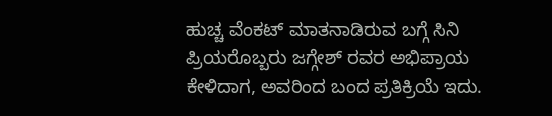ಹುಚ್ಚ ವೆಂಕಟ್ ಮಾತನಾಡಿರುವ ಬಗ್ಗೆ ಸಿನಿ ಪ್ರಿಯರೊಬ್ಬರು ಜಗ್ಗೇಶ್ ರವರ ಅಭಿಪ್ರಾಯ ಕೇಳಿದಾಗ, ಅವರಿಂದ ಬಂದ ಪ್ರತಿಕ್ರಿಯೆ ಇದು.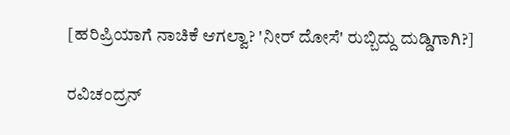[ಹರಿಪ್ರಿಯಾಗೆ ನಾಚಿಕೆ ಆಗಲ್ವಾ? 'ನೀರ್ ದೋಸೆ' ರುಬ್ಬಿದ್ದು ದುಡ್ಡಿಗಾಗಿ?]

ರವಿಚಂದ್ರನ್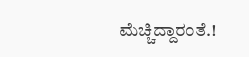ಮೆಚ್ಚಿದ್ದಾರಂತೆ.!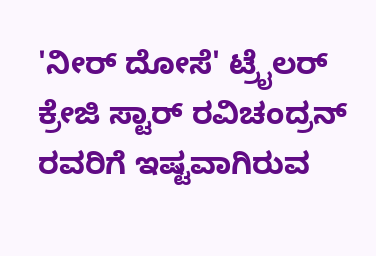'ನೀರ್ ದೋಸೆ' ಟ್ರೈಲರ್ ಕ್ರೇಜಿ ಸ್ಟಾರ್ ರವಿಚಂದ್ರನ್ ರವರಿಗೆ ಇಷ್ಟವಾಗಿರುವ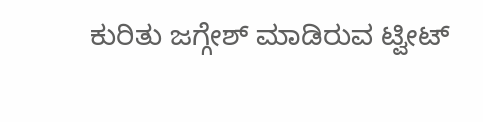ಕುರಿತು ಜಗ್ಗೇಶ್ ಮಾಡಿರುವ ಟ್ವೀಟ್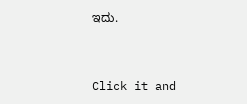ಇದು.


Click it and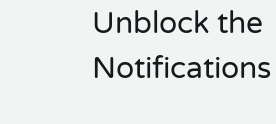Unblock the Notifications